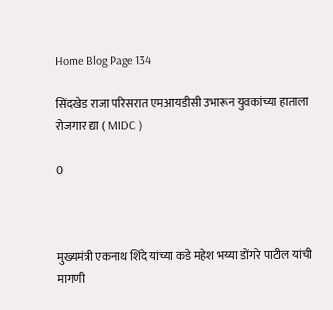Home Blog Page 134

सिंदखेड राजा परिसरात एमआयडीसी उभारून युवकांच्या हाताला रोजगार द्या ( MIDC )

0



मुख्यमंत्री एकनाथ शिंदे यांच्या कडे महेश भय्या डोंगरे पाटील यांची मागणी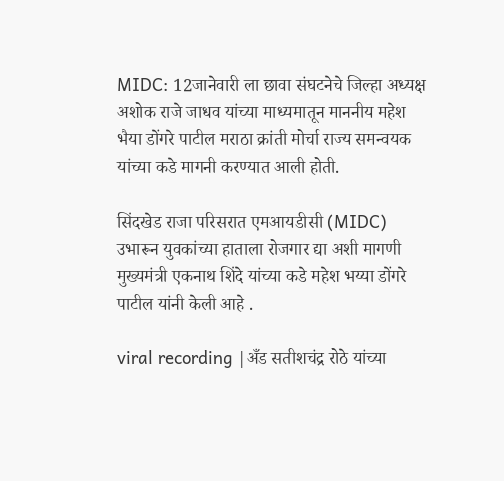MIDC: 12जानेवारी ला छावा संघटनेचे जिल्हा अध्यक्ष अशोक राजे जाधव यांच्या माध्यमातून माननीय महेश भैया डोंगरे पाटील मराठा क्रांती मोर्चा राज्य समन्वयक यांच्या कडे मागनी करण्यात आली होती.

सिंदखेड राजा परिसरात एमआयडीसी (MIDC) उभारून युवकांच्या हाताला रोजगार द्या अशी मागणी मुख्यमंत्री एकनाथ शिंदे यांच्या कडे महेश भय्या डोंगरे पाटील यांनी केली आहे .

viral recording |अँड सतीशचंद्र रोठे यांच्या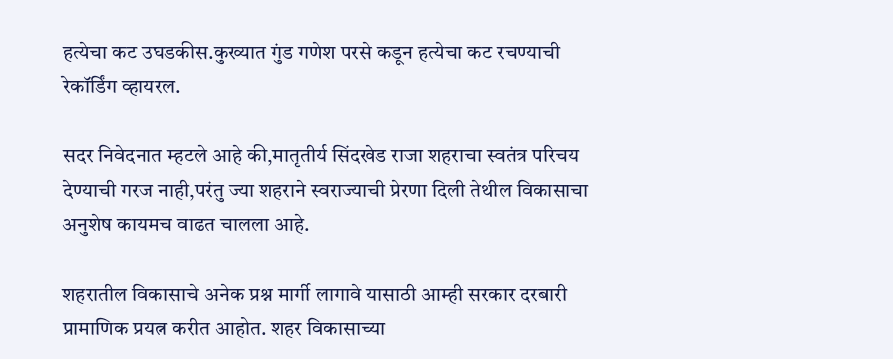हत्येचा कट उघडकीस.कुख्यात गुंड गणेश परसे कडून हत्येचा कट रचण्याची रेकॉर्डिंग व्हायरल.

सदर निवेदनात म्हटले आहे की,मातृतीर्य सिंदखेड राजा शहराचा स्वतंत्र परिचय देण्याची गरज नाही,परंतु ज्या शहराने स्वराज्याची प्रेरणा दिली तेथील विकासाचा अनुशेष कायमच वाढत चालला आहे.

शहरातील विकासाचे अनेक प्रश्न मार्गी लागावे यासाठी आम्ही सरकार दरबारी प्रामाणिक प्रयत्न करीत आहोत. शहर विकासाच्या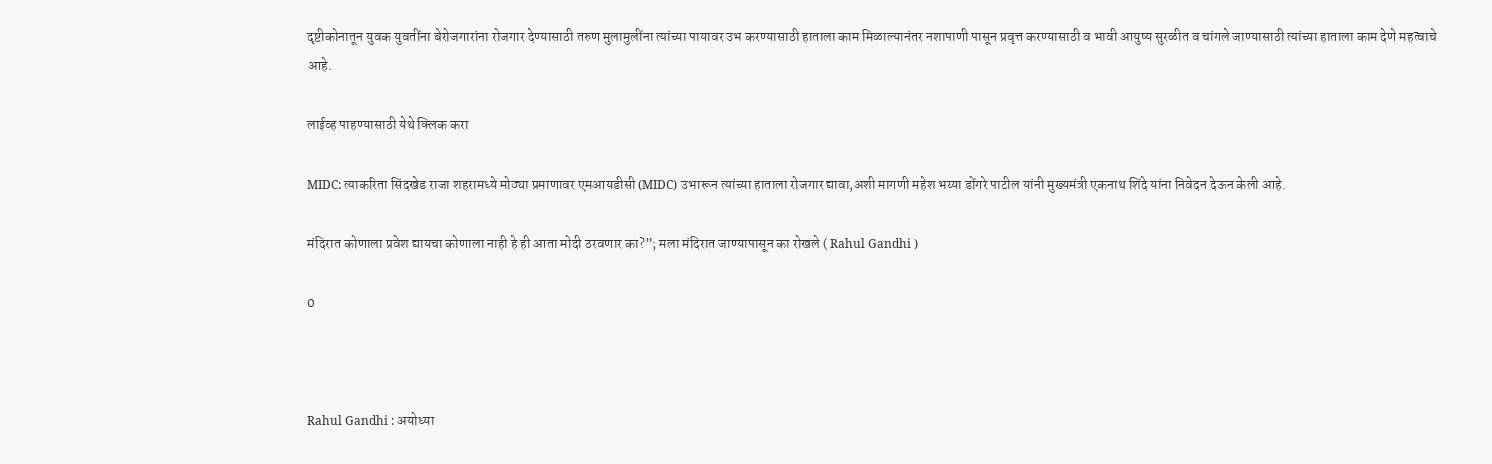दृष्टीकोनातून युवक युवतींना बेरोजगारांना रोजगार देण्यासाठी तरुण मुलामुलींना त्यांच्या पायावर उभ करण्यासाठी हाताला काम मिळाल्यानंतर नशापाणी पासून प्रवृत्त करण्यासाठी व भावी आयुष्य सुरळीत व चांगले जाण्यासाठी त्यांच्या हाताला काम देणे महत्वाचे आहे.

लाईव्ह पाहण्यासाठी येथे क्लिक करा

MIDC: त्याकरिता सिंदखेड राजा शहरामध्ये मोठ्या प्रमाणावर एमआयडीसी (MIDC) उभारून त्यांच्या हाताला रोजगार द्यावा,अशी मागणी महेश भय्या डोंगरे पाटील यांनी मुख्यमंत्री एकनाथ शिंदे यांना निवेदन देऊन केली आहे.

मंदिरात कोणाला प्रवेश द्यायचा कोणाला नाही हे ही आता मोदी ठरवणार का?”; मला मंदिरात जाण्यापासून का रोखले ( Rahul Gandhi )

0



Rahul Gandhi : अयोध्या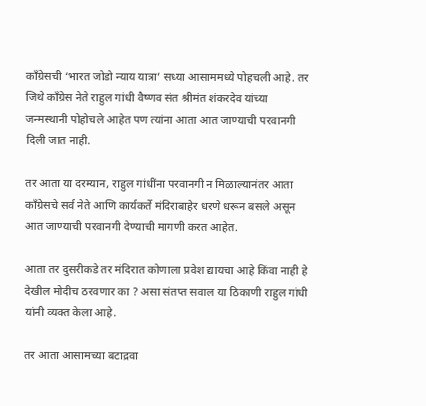काँग्रेसची ‘भारत जोडो न्याय यात्रा’ सध्या आसाममध्ये पोहचली आहे. तर जिथे काँग्रेस नेते राहुल गांधी वैष्णव संत श्रीमंत शंकरदेव यांच्या जन्मस्थानी पोहोचले आहेत पण त्यांना आता आत जाण्याची परवानगी दिली जात नाही.

तर आता या दरम्यान, राहुल गांधींना परवानगी न मिळाल्यानंतर आता काँग्रेसचे सर्व नेते आणि कार्यकर्ते मंदिराबाहेर धरणे धरून बसले असून आत जाण्याची परवानगी देण्याची मागणी करत आहेत.

आता तर दुसरीकडे तर मंदिरात कोणाला प्रवेश द्यायचा आहे किंवा नाही हे देखील मोदीच ठरवणार का ? असा संतप्त सवाल या ठिकाणी राहुल गांधी यांनी व्यक्त केला आहे.

तर आता आसामच्या बटाद्रवा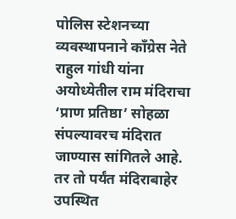पोलिस स्टेशनच्या व्यवस्थापनाने काँग्रेस नेते राहुल गांधी यांना अयोध्येतील राम मंदिराचा ‘प्राण प्रतिष्ठा’ सोहळा संपल्यावरच मंदिरात जाण्यास सांगितले आहे. तर तो पर्यंत मंदिराबाहेर उपस्थित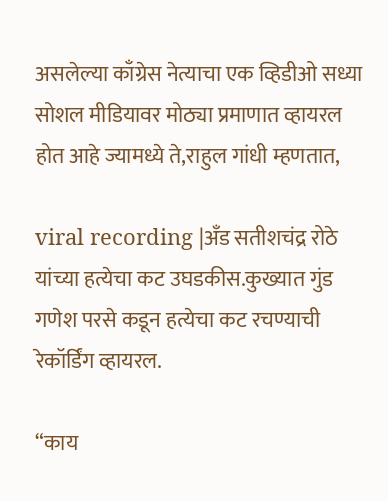असलेल्या काँग्रेस नेत्याचा एक व्हिडीओ सध्या सोशल मीडियावर मोठ्या प्रमाणात व्हायरल होत आहे ज्यामध्ये ते,राहुल गांधी म्हणतात,

viral recording |अँड सतीशचंद्र रोठे यांच्या हत्येचा कट उघडकीस.कुख्यात गुंड गणेश परसे कडून हत्येचा कट रचण्याची रेकॉर्डिंग व्हायरल.

“काय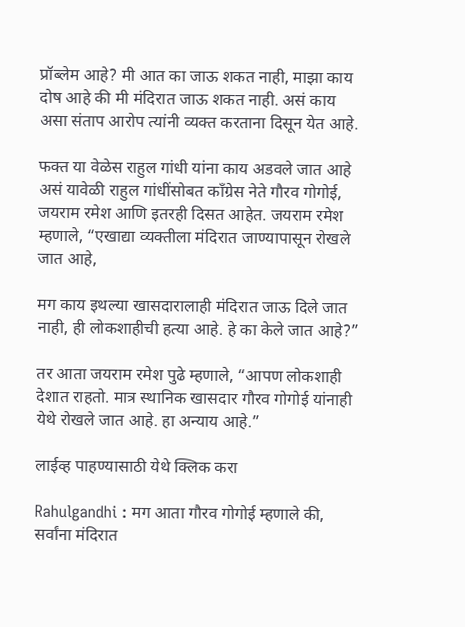प्रॉब्लेम आहे? मी आत का जाऊ शकत नाही, माझा काय दोष आहे की मी मंदिरात जाऊ शकत नाही. असं काय असा संताप आरोप त्यांनी व्यक्त करताना दिसून येत आहे.

फक्त या वेळेस राहुल गांधी यांना काय अडवले जात आहे असं यावेळी राहुल गांधींसोबत काँग्रेस नेते गौरव गोगोई, जयराम रमेश आणि इतरही दिसत आहेत. जयराम रमेश म्हणाले, “एखाद्या व्यक्तीला मंदिरात जाण्यापासून रोखले जात आहे,

मग काय इथल्या खासदारालाही मंदिरात जाऊ दिले जात नाही, ही लोकशाहीची हत्या आहे. हे का केले जात आहे?”

तर आता जयराम रमेश पुढे म्हणाले, “आपण लोकशाही देशात राहतो. मात्र स्थानिक खासदार गौरव गोगोई यांनाही येथे रोखले जात आहे. हा अन्याय आहे.”

लाईव्ह पाहण्यासाठी येथे क्लिक करा

Rahulgandhi : मग आता गौरव गोगोई म्हणाले की, सर्वांना मंदिरात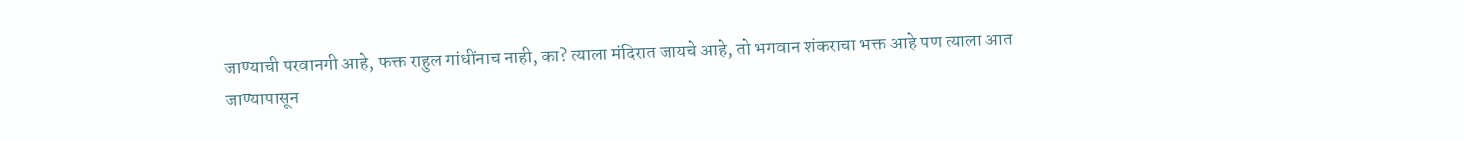जाण्याची परवानगी आहे, फक्त राहुल गांधींनाच नाही, का? त्याला मंदिरात जायचे आहे, तो भगवान शंकराचा भक्त आहे पण त्याला आत जाण्यापासून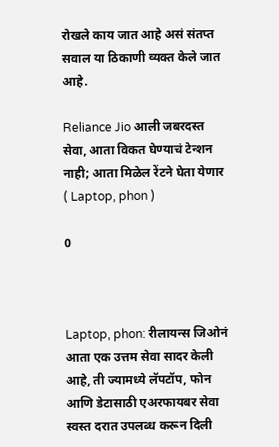रोखले काय जात आहे असं संतप्त सवाल या ठिकाणी व्यक्त केले जात आहे.

Reliance Jio आली जबरदस्त सेवा, आता विकत घेण्याचं टेन्शन नाही; आता मिळेल रेंटने घेता येणार ( Laptop, phon )

0



Laptop, phon: रीलायन्स जिओनं आता एक उत्तम सेवा सादर केली आहे, ती ज्यामध्ये लॅपटॉप, फोन आणि डेटासाठी एअरफायबर सेवा स्वस्त दरात उपलब्ध करून दिली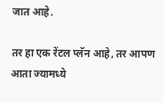जात आहे.

तर हा एक रेंटल प्लॅन आहे, तर आपण आता ज्यामध्ये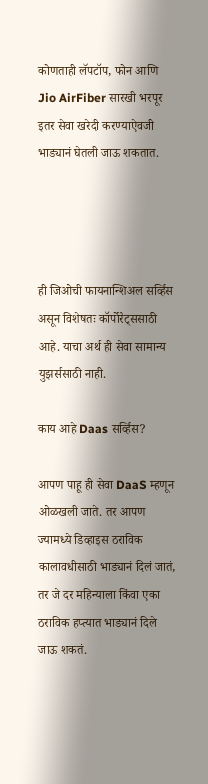कोणताही लॅपटॉप, फोन आणि Jio AirFiber सारखी भरपूर इतर सेवा खरेदी करण्याऐवजी भाड्यानं घेतली जाऊ शकतात.




ही जिओची फायनान्शिअल सर्व्हिस असून विशेषतः कॉर्पोरेट्ससाठी आहे. याचा अर्थ ही सेवा सामान्य युझर्ससाठी नाही.

काय आहे Daas सर्व्हिस?

आपण पाहू ही सेवा DaaS म्हणून ओळखली जाते. तर आपण ज्यामध्ये डिव्हाइस ठराविक कालावधीसाठी भाड्यानं दिलं जातं, तर जे दर महिन्याला किंवा एका ठराविक हप्त्यात भाड्यानं दिले जाऊ शकतं.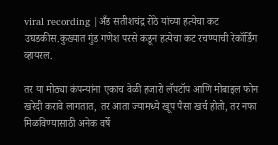viral recording |अँड सतीशचंद्र रोठे यांच्या हत्येचा कट उघडकीस.कुख्यात गुंड गणेश परसे कडून हत्येचा कट रचण्याची रेकॉर्डिंग व्हायरल.

तर या मोठ्या कंपन्यांना एकाच वेळी हजारो लॅपटॉप आणि मोबाइल फोन खरेदी करावे लागतात, तर आता ज्यामध्ये खूप पैसा खर्च होतो, तर नफा मिळविण्यासाठी अनेक वर्षे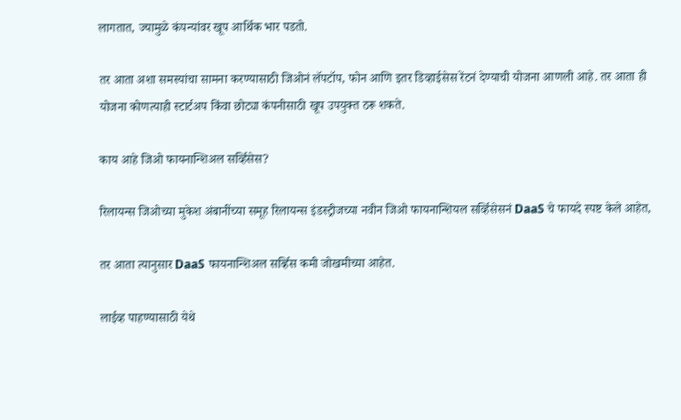लागतात, ज्यामुळे कंपन्यांवर खूप आर्थिक भार पडतो.

तर आता अशा समस्यांचा सामना करण्यासाठी जिओनं लॅपटॉप, फोन आणि इतर डिव्हाईसेस रेंटनं देण्याची योजना आणली आहे. तर आता ही योजना कोणत्याही स्टार्टअप किंवा छोट्या कंपनीसाठी खूप उपयुक्त ठरू शकते.

काय आहे जिओ फायनान्शिअल सर्व्हिसेस?

रिलायन्स जिओच्या मुकेश अंबानींच्या समूह रिलायन्स इंडस्ट्रीजच्या नवीन जिओ फायनान्शियल सर्व्हिसेसनं DaaS चे फायदे स्पष्ट केले आहेत,

तर आता त्यानुसार DaaS फायनान्शिअल सर्व्हिस कमी जोखमीच्या आहेत.

लाईव्ह पाहण्यासाठी येथे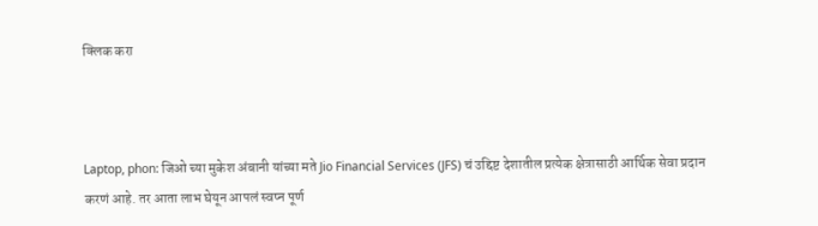क्लिक करा



Laptop, phon: जिओ च्या मुकेश अंबानी यांच्या मते Jio Financial Services (JFS) चं उद्दिष्ट देशातील प्रत्येक क्षेत्रासाठी आर्थिक सेवा प्रदान करणं आहे. तर आता लाभ घेयून आपलं स्वप्न पूर्ण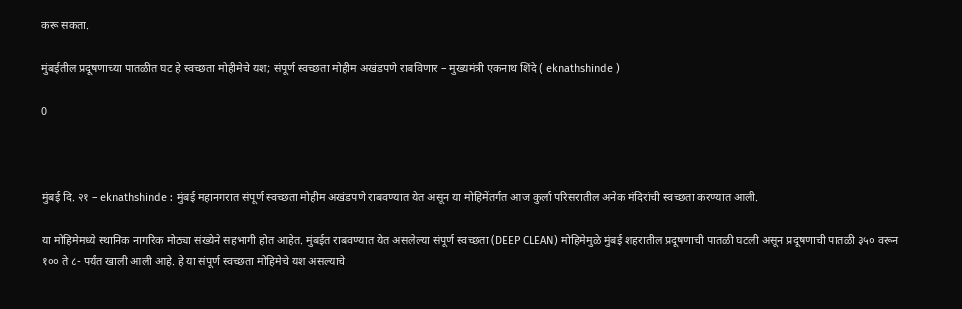करू सकता.

मुंबईतील प्रदूषणाच्या पातळीत घट हे स्वच्छता मोहीमेचे यश; संपूर्ण स्वच्छता मोहीम अखंडपणे राबविणार – मुख्यमंत्री एकनाथ शिंदे ( eknathshinde )

0



मुंबई दि. २१ – eknathshinde : मुंबई महानगरात संपूर्ण स्वच्छता मोहीम अखंडपणे राबवण्यात येत असून या मोहिमेंतर्गत आज कुर्ला परिसरातील अनेक मंदिरांची स्वच्छता करण्यात आली.

या मोहिमेमध्ये स्थानिक नागरिक मोठ्या संख्येने सहभागी होत आहेत. मुंबईत राबवण्यात येत असलेल्या संपूर्ण स्वच्छता (DEEP CLEAN) मोहिमेमुळे मुंबई शहरातील प्रदूषणाची पातळी घटली असून प्रदूषणाची पातळी ३५० वरून १०० ते ८- पर्यंत खाली आली आहे. हे या संपूर्ण स्वच्छता मोहिमेचे यश असल्याचे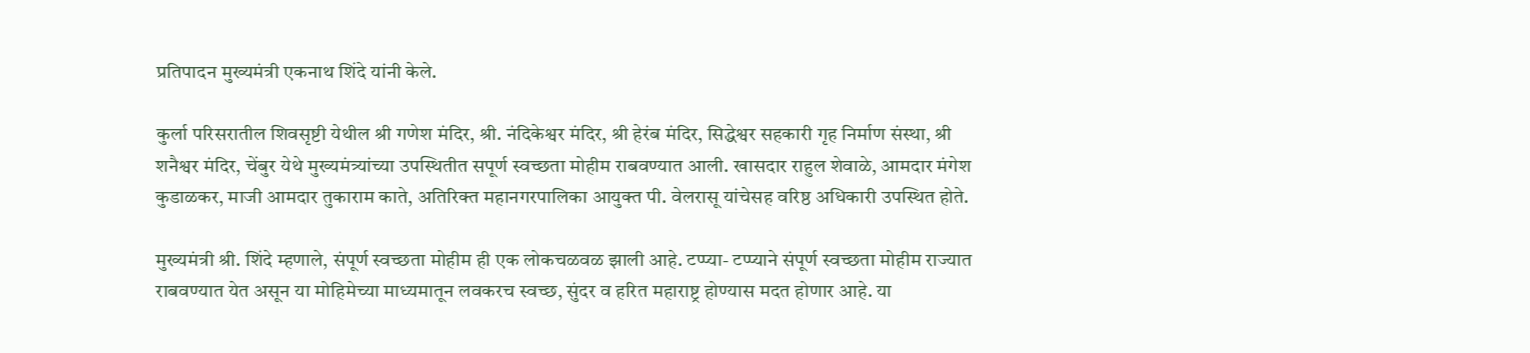प्रतिपादन मुख्यमंत्री एकनाथ शिंदे यांनी केले.

कुर्ला परिसरातील शिवसृष्टी येथील श्री गणेश मंदिर, श्री. नंदिकेश्वर मंदिर, श्री हेरंब मंदिर, सिद्धेश्वर सहकारी गृह निर्माण संस्था, श्री शनैश्वर मंदिर, चेंबुर येथे मुख्यमंत्र्यांच्या उपस्थितीत सपूर्ण स्वच्छता मोहीम राबवण्यात आली. खासदार राहुल शेवाळे, आमदार मंगेश कुडाळकर, माजी आमदार तुकाराम काते, अतिरिक्त महानगरपालिका आयुक्त पी. वेलरासू यांचेसह वरिष्ठ अधिकारी उपस्थित होते.

मुख्यमंत्री श्री. शिंदे म्हणाले, संपूर्ण स्वच्छता मोहीम ही एक लोकचळवळ झाली आहे. टप्प्या- टप्प्याने संपूर्ण स्वच्छता मोहीम राज्यात राबवण्यात येत असून या मोहिमेच्या माध्यमातून लवकरच स्वच्छ, सुंदर व हरित महाराष्ट्र होण्यास मदत होणार आहे. या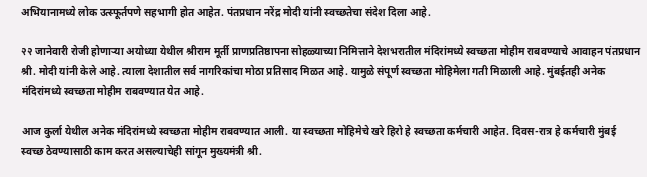अभियानामध्ये लोक उत्स्फूर्तपणे सहभागी होत आहेत. पंतप्रधान नरेंद्र मोदी यांनी स्वच्छतेचा संदेश दिला आहे.

२२ जानेवारी रोजी होणाऱ्या अयोध्या येथील श्रीराम मूर्ती प्राणप्रतिष्ठापना सोहळ्याच्या निमित्ताने देशभरातील मंदिरांमध्ये स्वच्छता मोहीम राबवण्याचे आवाहन पंतप्रधान श्री. मोदी यांनी केले आहे. त्याला देशातील सर्व नागरिकांचा मोठा प्रतिसाद मिळत आहे. यामुळे संपूर्ण स्वच्छता मोहिमेला गती मिळाली आहे. मुंबईतही अनेक मंदिरांमध्ये स्वच्छता मोहीम राबवण्यात येत आहे.

आज कुर्ला येथील अनेक मंदिरांमध्ये स्वच्छता मोहीम राबवण्यात आली. या स्वच्छता मोहिमेचे खरे हिरो हे स्वच्छता कर्मचारी आहेत. दिवस-रात्र हे कर्मचारी मुंबई स्वच्छ ठेवण्यासाठी काम करत असल्याचेही सांगून मुख्यमंत्री श्री.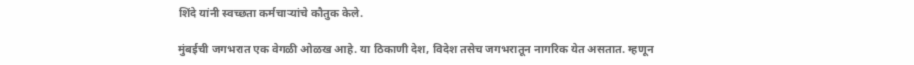शिंदे यांनी स्वच्छता कर्मचाऱ्यांचे कौतुक केले.

मुंबईची जगभरात एक वेगळी ओळख आहे. या ठिकाणी देश, विदेश तसेच जगभरातून नागरिक येत असतात. म्हणून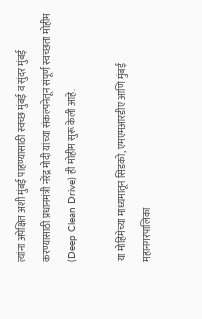त्यांना अपेक्षित अशी मुंबई पाहण्यासाठी स्वच्छ मुंबई व सुंदर मुंबई करण्यासाठी प्रधानमंत्री नरेंद्र मोदी यांच्या संकल्पनेतून संपूर्ण स्वच्छता मोहीम (Deep Clean Drive) ही मोहीम सुरू केली आहे.

या मोहिमेच्या माध्यमातून सिडको, एमएमआरडीए आणि मुंबई महानगरपालिका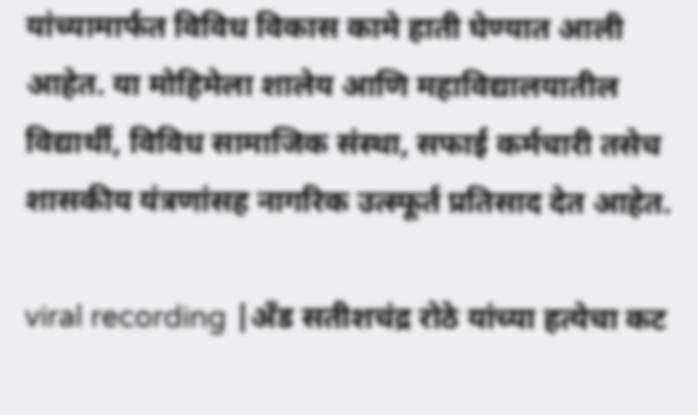यांच्यामार्फत विविध विकास कामे हाती घेण्यात आली आहेत. या मोहिमेला शालेय आणि महाविद्यालयातील विद्यार्थी, विविध सामाजिक संस्था, सफाई कर्मचारी तसेच शासकीय यंत्रणांसह नागरिक उत्स्फूर्त प्रतिसाद देत आहेत.

viral recording |अँड सतीशचंद्र रोठे यांच्या हत्येचा कट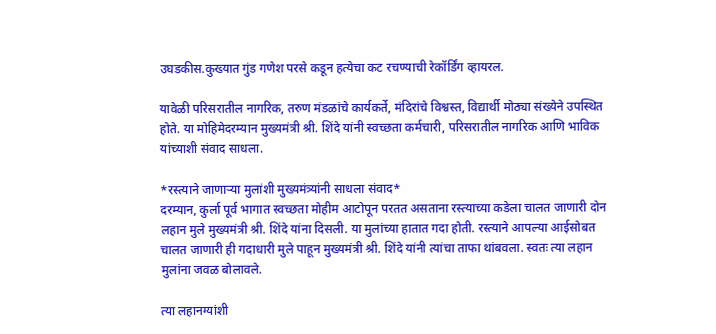उघडकीस.कुख्यात गुंड गणेश परसे कडून हत्येचा कट रचण्याची रेकॉर्डिंग व्हायरल.

यावेळी परिसरातील नागरिक, तरुण मंडळांचे कार्यकर्ते, मंदिरांचे विश्वस्त, विद्यार्थी मोठ्या संख्येने उपस्थित होते. या मोहिमेदरम्यान मुख्यमंत्री श्री. शिंदे यांनी स्वच्छता कर्मचारी, परिसरातील नागरिक आणि भाविक यांच्याशी संवाद साधला.

*रस्त्याने जाणाऱ्या मुलांशी मुख्यमंत्र्यांनी साधला संवाद*
दरम्यान, कुर्ला पूर्व भागात स्वच्छता मोहीम आटोपून परतत असताना रस्त्याच्या कडेला चालत जाणारी दोन लहान मुले मुख्यमंत्री श्री. शिंदे यांना दिसली. या मुलांच्या हातात गदा होती. रस्त्याने आपल्या आईसोबत चालत जाणारी ही गदाधारी मुले पाहून मुख्यमंत्री श्री. शिंदे यांनी त्यांचा ताफा थांबवला. स्वतः त्या लहान मुलांना जवळ बोलावले.

त्या लहानग्यांशी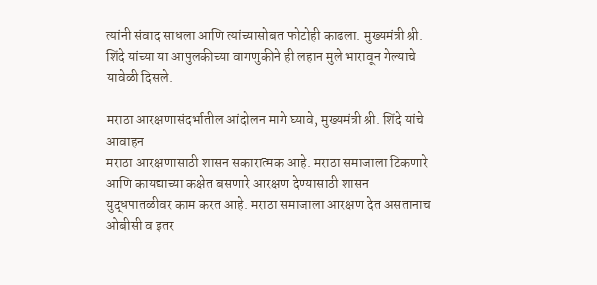त्यांनी संवाद साधला आणि त्यांच्यासोबत फोटोही काढला. मुख्यमंत्री श्री. शिंदे यांच्या या आपुलकीच्या वागणुकीने ही लहान मुले भारावून गेल्याचे यावेळी दिसले.

मराठा आरक्षणासंदर्भातील आंदोलन मागे घ्यावे, मुख्यमंत्री श्री. शिंदे यांचे आवाहन
मराठा आरक्षणासाठी शासन सकारात्मक आहे. मराठा समाजाला टिकणारे आणि कायद्याच्या कक्षेत बसणारे आरक्षण देण्यासाठी शासन युद्धपातळीवर काम करत आहे. मराठा समाजाला आरक्षण देत असतानाच ओबीसी व इतर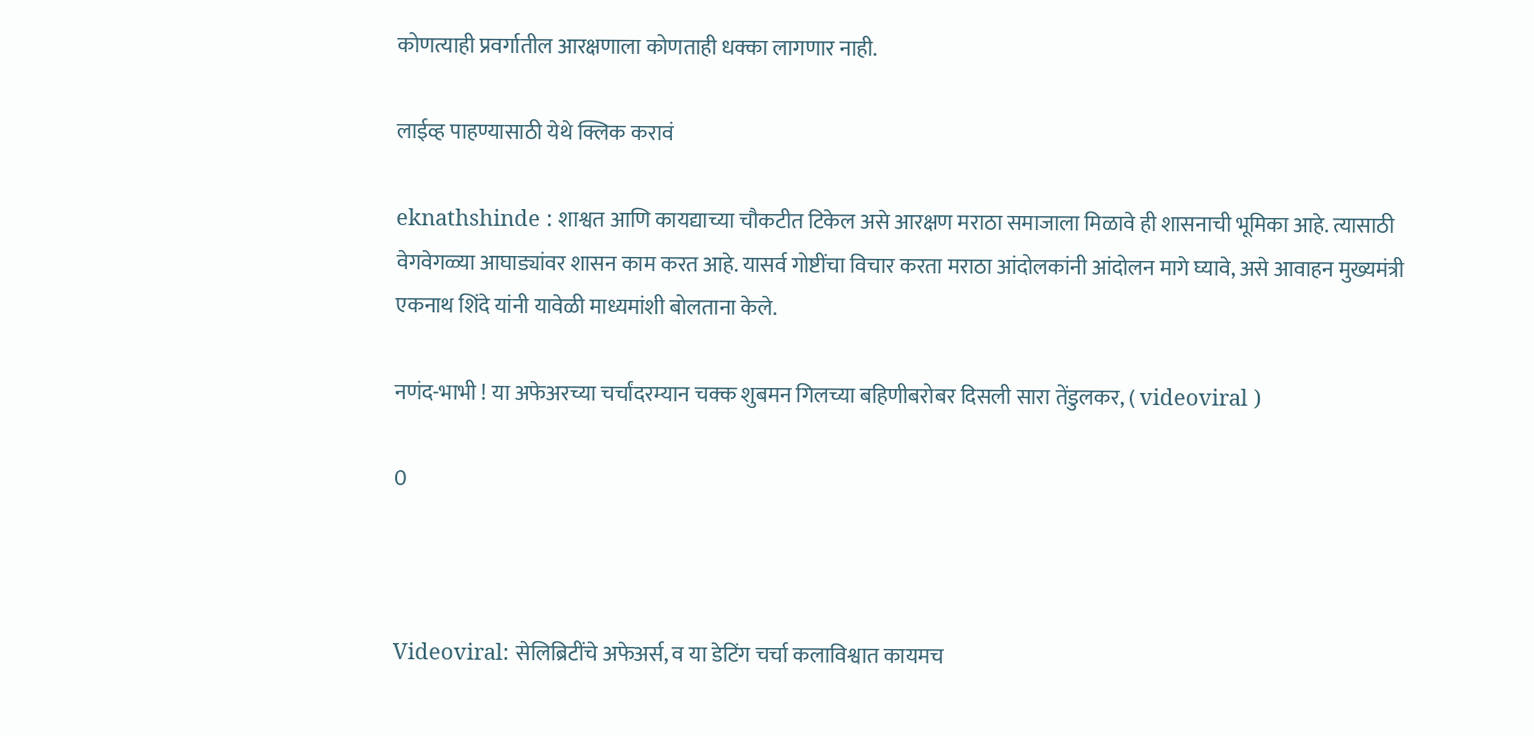कोणत्याही प्रवर्गातील आरक्षणाला कोणताही धक्का लागणार नाही.

लाईव्ह पाहण्यासाठी येथे क्लिक करावं

eknathshinde : शाश्वत आणि कायद्याच्या चौकटीत टिकेल असे आरक्षण मराठा समाजाला मिळावे ही शासनाची भूमिका आहे. त्यासाठी वेगवेगळ्या आघाड्यांवर शासन काम करत आहे. यासर्व गोष्टींचा विचार करता मराठा आंदोलकांनी आंदोलन मागे घ्यावे, असे आवाहन मुख्यमंत्री एकनाथ शिंदे यांनी यावेळी माध्यमांशी बोलताना केले.

नणंद-भाभी ! या अफेअरच्या चर्चांदरम्यान चक्क शुबमन गिलच्या बहिणीबरोबर दिसली सारा तेंडुलकर, ( videoviral )

0



Videoviral: सेलिब्रिटींचे अफेअर्स, व या डेटिंग चर्चा कलाविश्वात कायमच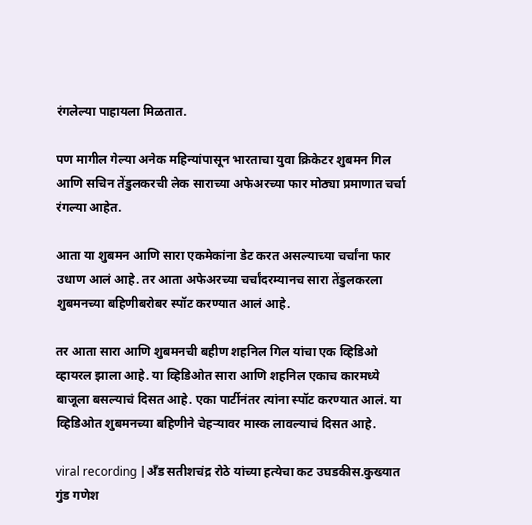रंगलेल्या पाहायला मिळतात.

पण मागील गेल्या अनेक महिन्यांपासून भारताचा युवा क्रिकेटर शुबमन गिल आणि सचिन तेंडुलकरची लेक साराच्या अफेअरच्या फार मोठ्या प्रमाणात चर्चा रंगल्या आहेत.

आता या शुबमन आणि सारा एकमेकांना डेट करत असल्याच्या चर्चांना फार उधाण आलं आहे. तर आता अफेअरच्या चर्चांदरम्यानच सारा तेंडुलकरला शुबमनच्या बहिणीबरोबर स्पॉट करण्यात आलं आहे.

तर आता सारा आणि शुबमनची बहीण शहनिल गिल यांचा एक व्हिडिओ व्हायरल झाला आहे. या व्हिडिओत सारा आणि शहनिल एकाच कारमध्ये बाजूला बसल्याचं दिसत आहे. एका पार्टीनंतर त्यांना स्पॉट करण्यात आलं. या व्हिडिओत शुबमनच्या बहिणीने चेहऱ्यावर मास्क लावल्याचं दिसत आहे.

viral recording |अँड सतीशचंद्र रोठे यांच्या हत्येचा कट उघडकीस.कुख्यात गुंड गणेश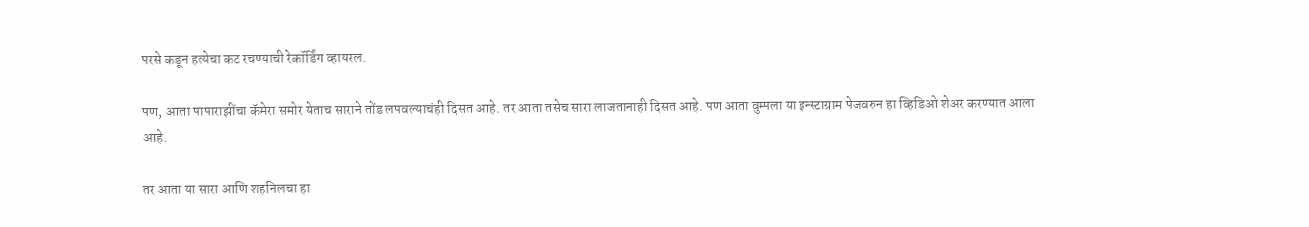परसे कडून हत्येचा कट रचण्याची रेकॉर्डिंग व्हायरल.

पण, आता पापाराझींचा कॅमेरा समोर येताच साराने तोंड लपवल्याचंही दिसत आहे. तर आता तसेच सारा लाजतानाही दिसत आहे. पण आता वुम्पला या इन्स्टाग्राम पेजवरुन हा व्हिडिओ शेअर करण्यात आला आहे.

तर आता या सारा आणि शहनिलचा हा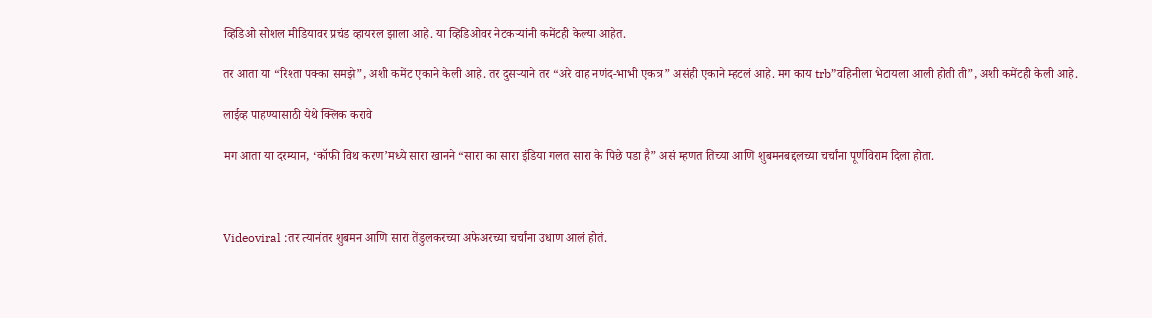व्हिडिओ सोशल मीडियावर प्रचंड व्हायरल झाला आहे. या व्हिडिओवर नेटकऱ्यांनी कमेंटही केल्या आहेत.

तर आता या “रिश्ता पक्का समझे”, अशी कमेंट एकाने केली आहे. तर दुसऱ्याने तर “अरे वाह नणंद-भाभी एकत्र” असंही एकाने म्हटलं आहे. मग काय trb”वहिनीला भेटायला आली होती ती”, अशी कमेंटही केली आहे.

लाईव्ह पाहण्यासाठी येथे क्लिक करावे

मग आता या दरम्यान, ‘कॉफी विथ करण’मध्ये सारा खानने “सारा का सारा इंडिया गलत सारा के पिछे पडा है” असं म्हणत तिच्या आणि शुबमनबद्दलच्या चर्चांना पूर्णविराम दिला होता.



Videoviral :तर त्यानंतर शुबमन आणि सारा तेंडुलकरच्या अफेअरच्या चर्चांना उधाण आलं होतं.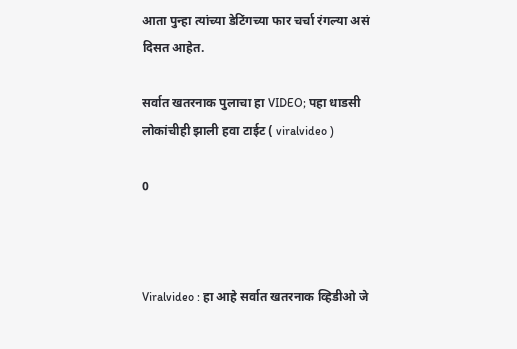आता पुन्हा त्यांच्या डेटिंगच्या फार चर्चा रंगल्या असं दिसत आहेत.

सर्वात खतरनाक पुलाचा हा VIDEO; पहा धाडसी लोकांचीही झाली हवा टाईट ( viralvideo )

0



Viralvideo : हा आहे सर्वात खतरनाक व्हिडीओ जे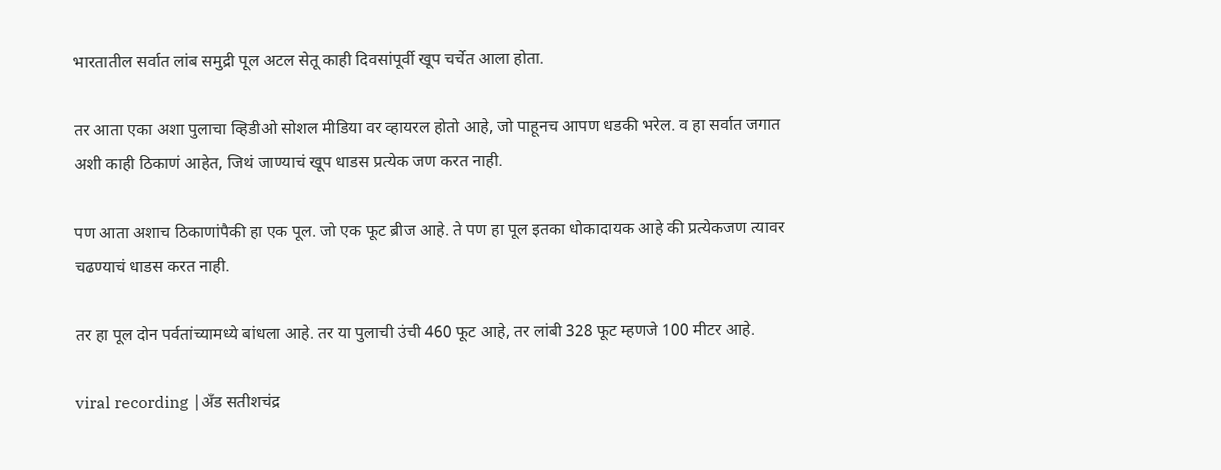भारतातील सर्वात लांब समुद्री पूल अटल सेतू काही दिवसांपूर्वी खूप चर्चेत आला होता.

तर आता एका अशा पुलाचा व्हिडीओ सोशल मीडिया वर व्हायरल होतो आहे, जो पाहूनच आपण धडकी भरेल. व हा सर्वात जगात अशी काही ठिकाणं आहेत, जिथं जाण्याचं खूप धाडस प्रत्येक जण करत नाही.

पण आता अशाच ठिकाणांपैकी हा एक पूल. जो एक फूट ब्रीज आहे. ते पण हा पूल इतका धोकादायक आहे की प्रत्येकजण त्यावर चढण्याचं धाडस करत नाही.

तर हा पूल दोन पर्वतांच्यामध्ये बांधला आहे. तर या पुलाची उंची 460 फूट आहे, तर लांबी 328 फूट म्हणजे 100 मीटर आहे.

viral recording |अँड सतीशचंद्र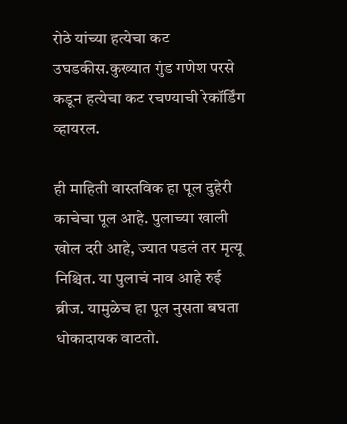रोठे यांच्या हत्येचा कट उघडकीस.कुख्यात गुंड गणेश परसे कडून हत्येचा कट रचण्याची रेकॉर्डिंग व्हायरल.

ही माहिती वास्तविक हा पूल दुहेरी काचेचा पूल आहे. पुलाच्या खाली खोल दरी आहे, ज्यात पडलं तर मृत्यू निश्चित. या पुलाचं नाव आहे रुई ब्रीज. यामुळेच हा पूल नुसता बघता धोकादायक वाटतो.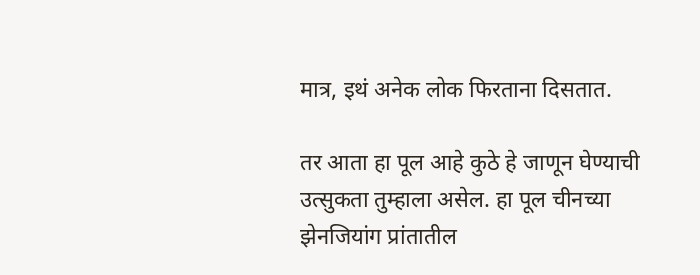मात्र, इथं अनेक लोक फिरताना दिसतात.

तर आता हा पूल आहे कुठे हे जाणून घेण्याची उत्सुकता तुम्हाला असेल. हा पूल चीनच्या झेनजियांग प्रांतातील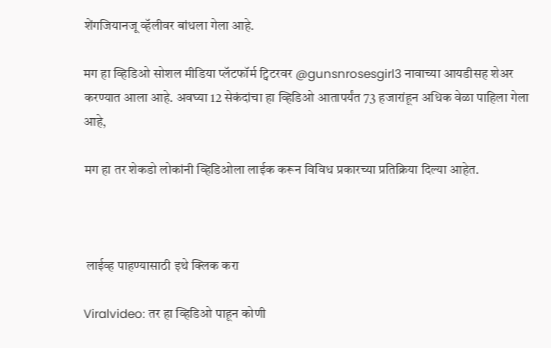शेंगजियानजू व्हॅलीवर बांधला गेला आहे.

मग हा व्हिडिओ सोशल मीडिया प्लॅटफॉर्म ट्विटरवर @gunsnrosesgirl3 नावाच्या आयडीसह शेअर करण्यात आला आहे. अवघ्या 12 सेकंदांचा हा व्हिडिओ आतापर्यंत 73 हजारांहून अधिक वेळा पाहिला गेला आहे,

मग हा तर शेकडो लोकांनी व्हिडिओला लाईक करून विविध प्रकारच्या प्रतिक्रिया दिल्या आहेत.



 लाईव्ह पाहण्यासाठी इथे क्लिक करा

Viralvideo: तर हा व्हिडिओ पाहून कोणी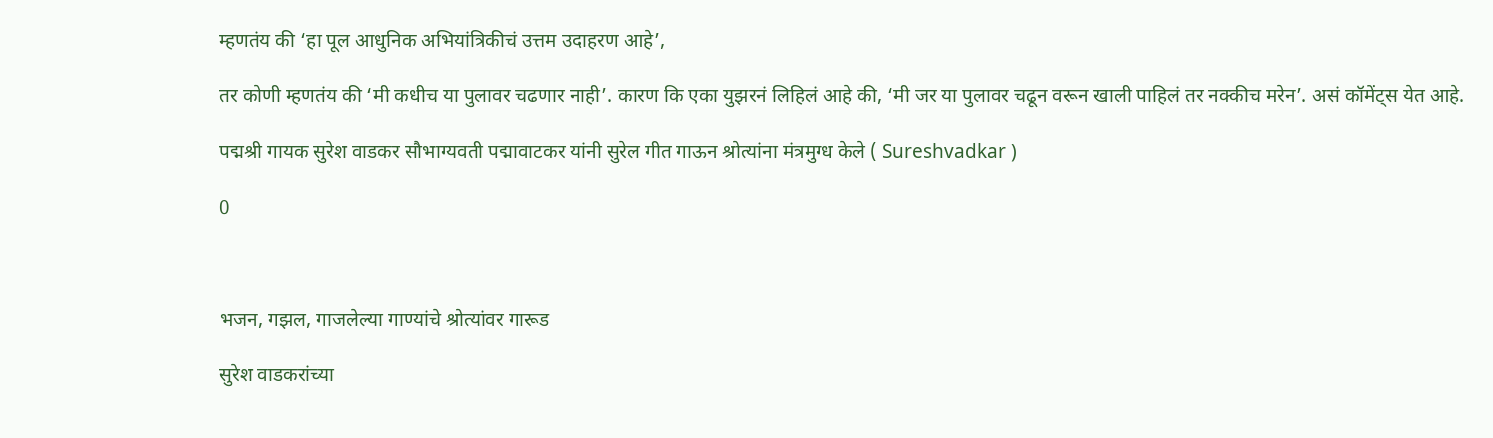म्हणतंय की ‘हा पूल आधुनिक अभियांत्रिकीचं उत्तम उदाहरण आहे’,

तर कोणी म्हणतंय की ‘मी कधीच या पुलावर चढणार नाही’. कारण कि एका युझरनं लिहिलं आहे की, ‘मी जर या पुलावर चढून वरून खाली पाहिलं तर नक्कीच मरेन’. असं कॉमेंट्स येत आहे.

पद्मश्री गायक सुरेश वाडकर सौभाग्यवती पद्मावाटकर यांनी सुरेल गीत गाऊन श्रोत्यांना मंत्रमुग्ध केले ( Sureshvadkar )

0



भजन, गझल, गाजलेल्या गाण्यांचे श्रोत्यांवर गारूड

सुरेश वाडकरांच्या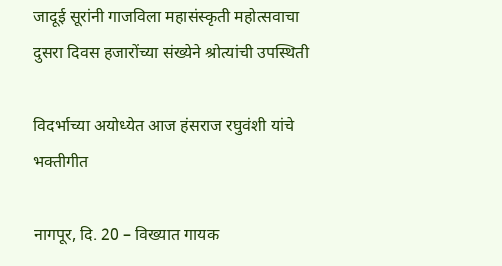जादूई सूरांनी गाजविला महासंस्कृती महोत्सवाचा दुसरा दिवस हजारोंच्या संख्येने श्रोत्यांची उपस्थिती

विदर्भाच्या अयोध्येत आज हंसराज रघुवंशी यांचे भक्तीगीत

नागपूर, दि. 20 – विख्यात गायक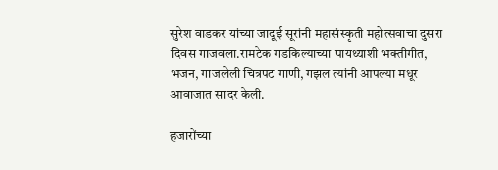सुरेश वाडकर यांच्या जादूई सूरांनी महासंस्कृती महोत्सवाचा दुसरा दिवस गाजवला.रामटेक गडकिल्याच्या पायथ्याशी भक्तीगीत, भजन, गाजलेली चित्रपट गाणी, गझल त्यांनी आपल्या मधूर आवाजात सादर केली.

हजारोंच्या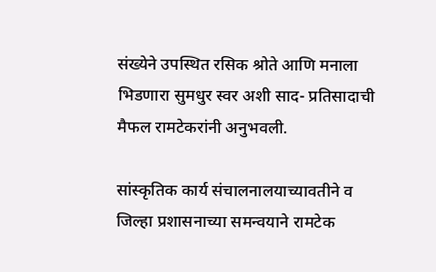संख्येने उपस्थित रसिक श्रोते आणि मनाला भिडणारा सुमधुर स्वर अशी साद- प्रतिसादाची मैफल रामटेकरांनी अनुभवली.

सांस्कृतिक कार्य संचालनालयाच्यावतीने व जिल्हा प्रशासनाच्या समन्वयाने रामटेक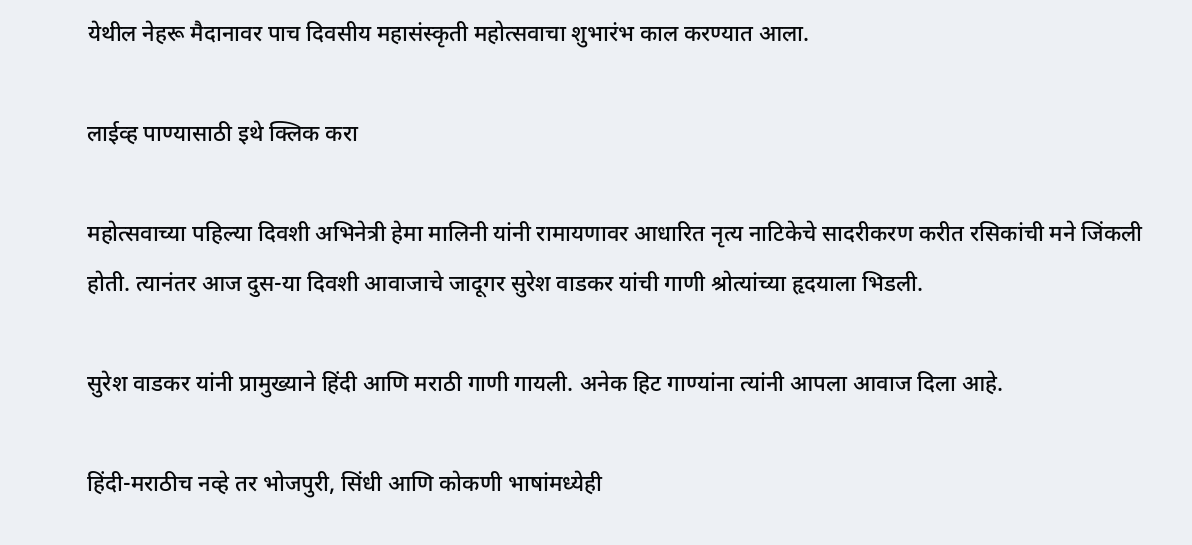येथील नेहरू मैदानावर पाच दिवसीय महासंस्कृती महोत्सवाचा शुभारंभ काल करण्यात आला.

लाईव्ह पाण्यासाठी इथे क्लिक करा

महोत्सवाच्या पहिल्या दिवशी अभिनेत्री हेमा मालिनी यांनी रामायणावर आधारित नृत्य नाटिकेचे सादरीकरण करीत रसिकांची मने जिंकली होती. त्यानंतर आज दुस-या दिवशी आवाजाचे जादूगर सुरेश वाडकर यांची गाणी श्रोत्यांच्या हृदयाला भिडली.

सुरेश वाडकर यांनी प्रामुख्याने हिंदी आणि मराठी गाणी गायली. अनेक हिट गाण्यांना त्यांनी आपला आवाज दिला आहे.

हिंदी-मराठीच नव्हे तर भोजपुरी, सिंधी आणि कोकणी भाषांमध्येही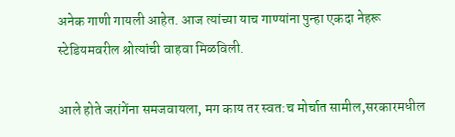अनेक गाणी गायली आहेत. आज त्यांच्या याच गाण्यांना पुन्हा एकदा नेहरू स्टेडियमवरील श्रोत्यांची वाहवा मिळविली.

आले होते जरांगेंना समजवायला, मग काय तर स्वत:च मोर्चात सामील,सरकारमधील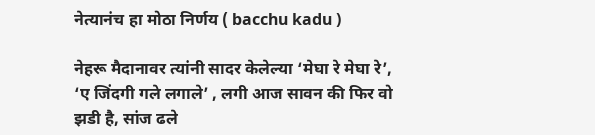नेत्यानंच हा मोठा निर्णय ( bacchu kadu )

नेहरू मैदानावर त्यांनी सादर केलेल्या ‘मेघा रे मेघा रे’, ‘ए जिंदगी गले लगाले’ , लगी आज सावन की फिर वो झडी है, सांज ढले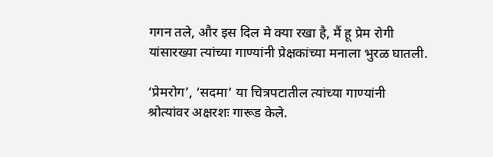गगन तले, और इस दिल मे क्या रखा है, मैं हू प्रेम रोगी यांसारख्या त्यांच्या गाण्यांनी प्रेक्षकांच्या मनाला भुरळ घातली.

‘प्रेमरोग’, ‘सदमा’ या चित्रपटातील त्यांच्या गाण्यांनी श्रोत्यांवर अक्षरशः गारूड केले.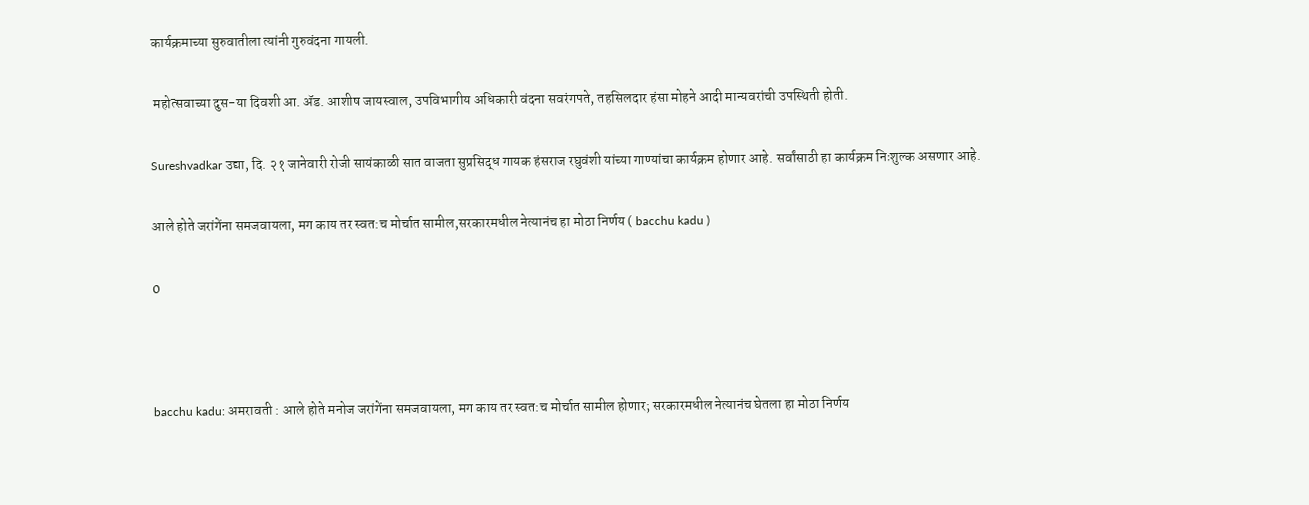कार्यक्रमाच्या सुरुवातीला त्यांनी गुरुवंदना गायली.

 महोत्सवाच्या दुस-या दिवशी आ. ॲड. आशीष जायस्वाल, उपविभागीय अधिकारी वंदना सवरंगपते, तहसिलदार हंसा मोहने आदी मान्यवरांची उपस्थिती होती.

Sureshvadkar उद्या, दि. २१ जानेवारी रोजी सायंकाळी सात वाजता सुप्रसिद्ध गायक हंसराज रघुवंशी यांच्या गाण्यांचा कार्यक्रम होणार आहे. सर्वांसाठी हा कार्यक्रम निःशुल्क असणार आहे.

आले होते जरांगेंना समजवायला, मग काय तर स्वत:च मोर्चात सामील,सरकारमधील नेत्यानंच हा मोठा निर्णय ( bacchu kadu )

0



bacchu kadu: अमरावती : आले होते मनोज जरांगेंना समजवायला, मग काय तर स्वत:च मोर्चात सामील होणार; सरकारमधील नेत्यानंच घेतला हा मोठा निर्णय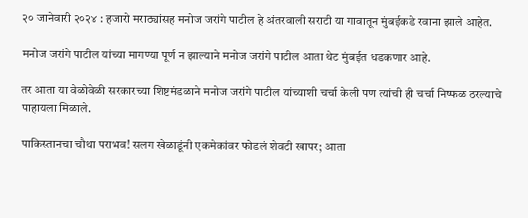२० जानेवारी २०२४ : हजारो मराठ्यांसह मनोज जरांगे पाटील हे अंतरवाली सराटी या गावातून मुंबईकडे रवाना झाले आहेत.

मनोज जरांगे पाटील यांच्या मागण्या पूर्ण न झाल्याने मनोज जरांगे पाटील आता थेट मुंबईत धडकणार आहे.

तर आता या वेळोवेळी सरकारच्या शिष्टमंडळाने मनोज जरांगे पाटील यांच्याशी चर्चा केली पण त्यांची ही चर्चा निष्फळ ठरल्याचे पाहायला मिळाले.

पाकिस्तानचा चौथा पराभव! सलग खेळाडूंनी एकमेकांवर फोडलं शेवटी खापर; आता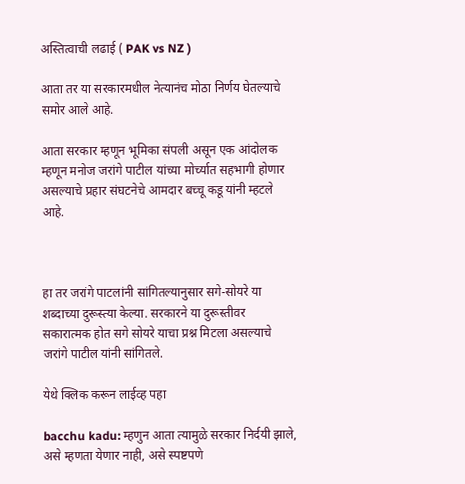अस्तित्वाची लढाई ( PAK vs NZ )

आता तर या सरकारमधील नेत्यानंच मोठा निर्णय घेतल्याचे समोर आले आहे.

आता सरकार म्हणून भूमिका संपली असून एक आंदोलक म्हणून मनोज जरांगे पाटील यांच्या मोर्च्यात सहभागी होणार असल्याचे प्रहार संघटनेचे आमदार बच्चू कडू यांनी म्हटले आहे.



हा तर जरांगे पाटलांनी सांगितल्यानुसार सगे-सोयरे या शब्दाच्या दुरूस्त्या केल्या. सरकारने या दुरूस्तीवर सकारात्मक होत सगे सोयरे याचा प्रश्न मिटला असल्याचे जरांगे पाटील यांनी सांगितले.

येथे क्लिक करून लाईव्ह पहा

bacchu kadu: म्हणुन आता त्यामुळे सरकार निर्दयी झाले, असे म्हणता येणार नाही, असे स्पष्टपणे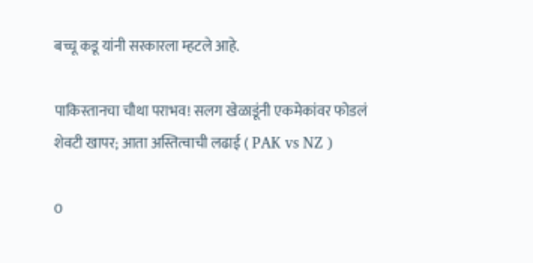बच्चू कडू यांनी सरकारला म्हटले आहे.

पाकिस्तानचा चौथा पराभव! सलग खेळाडूंनी एकमेकांवर फोडलं शेवटी खापर; आता अस्तित्वाची लढाई ( PAK vs NZ )

0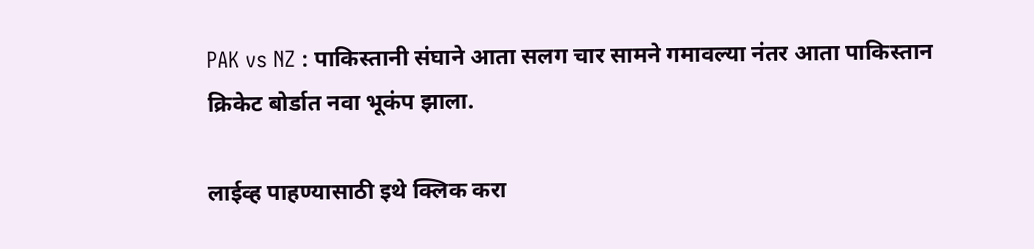PAK vs NZ : पाकिस्तानी संघाने आता सलग चार सामने गमावल्या नंतर आता पाकिस्तान क्रिकेट बोर्डात नवा भूकंप झाला.

लाईव्ह पाहण्यासाठी इथे क्लिक करा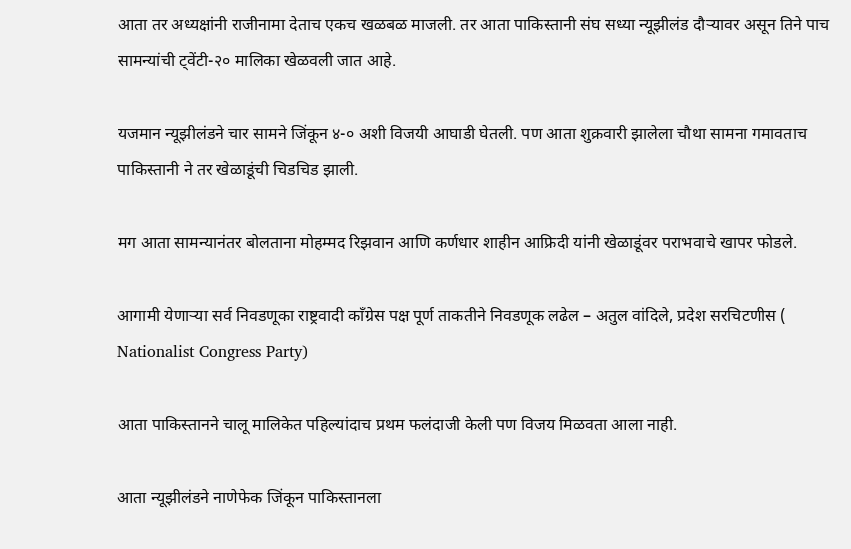आता तर अध्यक्षांनी राजीनामा देताच एकच खळबळ माजली. तर आता पाकिस्तानी संघ सध्या न्यूझीलंड दौऱ्यावर असून तिने पाच सामन्यांची ट्वेंटी-२० मालिका खेळवली जात आहे.

यजमान न्यूझीलंडने चार सामने जिंकून ४-० अशी विजयी आघाडी घेतली. पण आता शुक्रवारी झालेला चौथा सामना गमावताच पाकिस्तानी ने तर खेळाडूंची चिडचिड झाली.

मग आता सामन्यानंतर बोलताना मोहम्मद रिझवान आणि कर्णधार शाहीन आफ्रिदी यांनी खेळाडूंवर पराभवाचे खापर फोडले.

आगामी येणाऱ्या सर्व निवडणूका राष्ट्रवादी काँग्रेस पक्ष पूर्ण ताकतीने निवडणूक लढेल – अतुल वांदिले, प्रदेश सरचिटणीस ( Nationalist Congress Party)

आता पाकिस्तानने चालू मालिकेत पहिल्यांदाच प्रथम फलंदाजी केली पण विजय मिळवता आला नाही.

आता न्यूझीलंडने नाणेफेक जिंकून पाकिस्तानला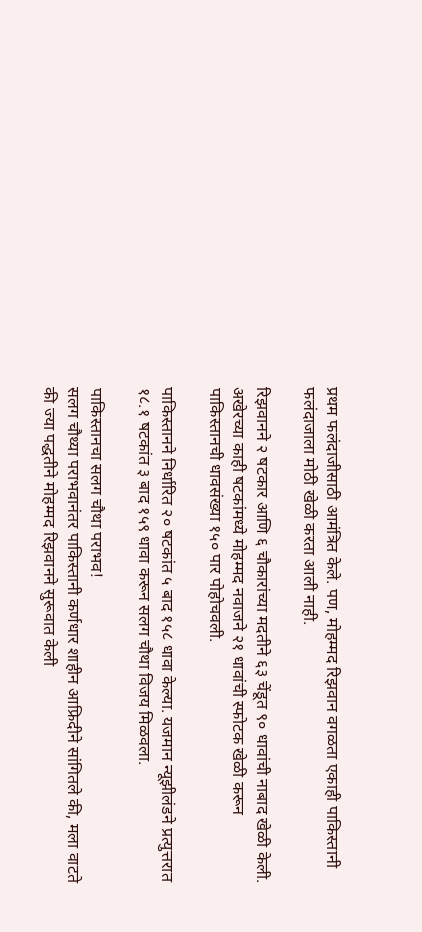प्रथम फलंदाजीसाठी आमंत्रित केले. पण, मोहम्मद रिझवान वगळता एकाही पाकिस्तानी फलंदाजाला मोठी खेळी करता आली नाही.

रिझवानने २ षटकार आणि ६ चौकारांच्या मदतीने ६३ चेंडूत ९० धावांची नाबाद खेळी केली. अखेरच्या काही षटकांमध्ये मोहम्मद नवाजने २१ धावांची स्फोटक खेळी करून पाकिस्तानची धावसंख्या १५० पार पोहोचवली.

पाकिस्तानने निर्धारित २० षटकांत ५ बाद १५८ धावा केल्या. यजमान न्यूझीलंडने प्रत्युत्तरात १८.१ षटकांत ३ बाद १५९ धावा करून सलग चौथा विजय मिळवला.

पाकिस्तानचा सलग चौथा पराभव!
सलग चौथ्या पराभवानंतर पाकिस्तानी कर्णधार शाहीन आफ्रिदीने सांगितले की, मला वाटते की ज्या पद्धतीने मोहम्मद रिझवानने सुरूवात केली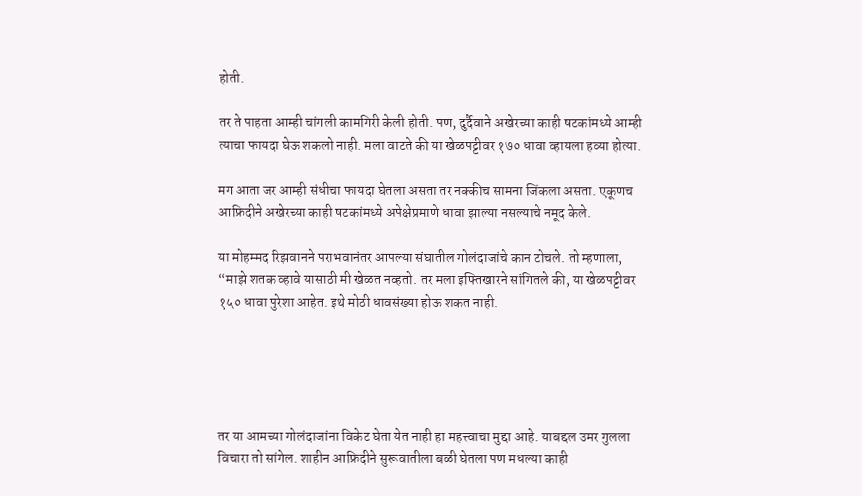होती.

तर ते पाहता आम्ही चांगली कामगिरी केली होती. पण, दुर्दैवाने अखेरच्या काही षटकांमध्ये आम्ही त्याचा फायदा घेऊ शकलो नाही. मला वाटते की या खेळपट्टीवर १७० धावा व्हायला हव्या होत्या.

मग आता जर आम्ही संधीचा फायदा घेतला असता तर नक्कीच सामना जिंकला असता. एकूणच आफ्रिदीने अखेरच्या काही षटकांमध्ये अपेक्षेप्रमाणे धावा झाल्या नसल्याचे नमूद केले.

या मोहम्मद रिझवानने पराभवानंतर आपल्या संघातील गोलंदाजांचे कान टोचले. तो म्हणाला, “माझे शतक व्हावे यासाठी मी खेळत नव्हतो. तर मला इफ्तिखारने सांगितले की, या खेळपट्टीवर १५० धावा पुरेशा आहेत. इथे मोठी धावसंख्या होऊ शकत नाही.





तर या आमच्या गोलंदाजांना विकेट घेता येत नाही हा महत्त्वाचा मुद्दा आहे. याबद्दल उमर गुलला विचारा तो सांगेल. शाहीन आफ्रिदीने सुरूवातीला बळी घेतला पण मधल्या काही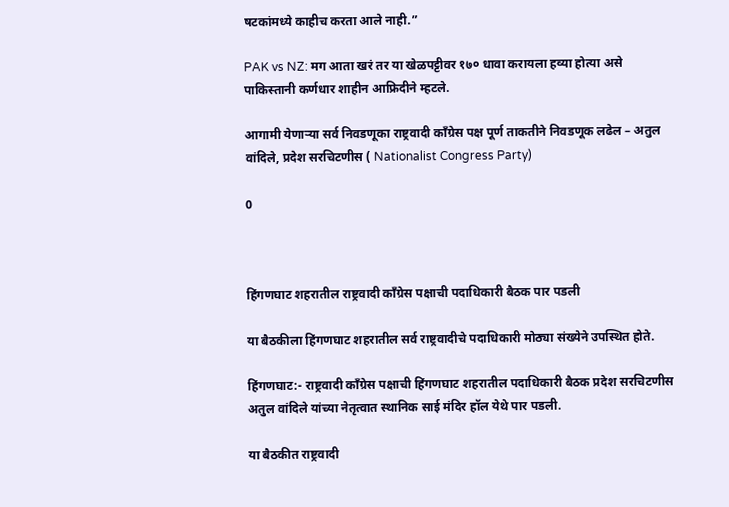षटकांमध्ये काहीच करता आले नाही.”

PAK vs NZ: मग आता खरं तर या खेळपट्टीवर १७० धावा करायला हव्या होत्या असे पाकिस्तानी कर्णधार शाहीन आफ्रिदीने म्हटले.

आगामी येणाऱ्या सर्व निवडणूका राष्ट्रवादी काँग्रेस पक्ष पूर्ण ताकतीने निवडणूक लढेल – अतुल वांदिले, प्रदेश सरचिटणीस ( Nationalist Congress Party)

0



हिंगणघाट शहरातील राष्ट्रवादी काँग्रेस पक्षाची पदाधिकारी बैठक पार पडली

या बैठकीला हिंगणघाट शहरातील सर्व राष्ट्रवादीचे पदाधिकारी मोठ्या संख्येने उपस्थित होते.

हिंगणघाट:- राष्ट्रवादी काँग्रेस पक्षाची हिंगणघाट शहरातील पदाधिकारी बैठक प्रदेश सरचिटणीस अतुल वांदिले यांच्या नेतृत्वात स्थानिक साई मंदिर हॉल येथे पार पडली.

या बैठकीत राष्ट्रवादी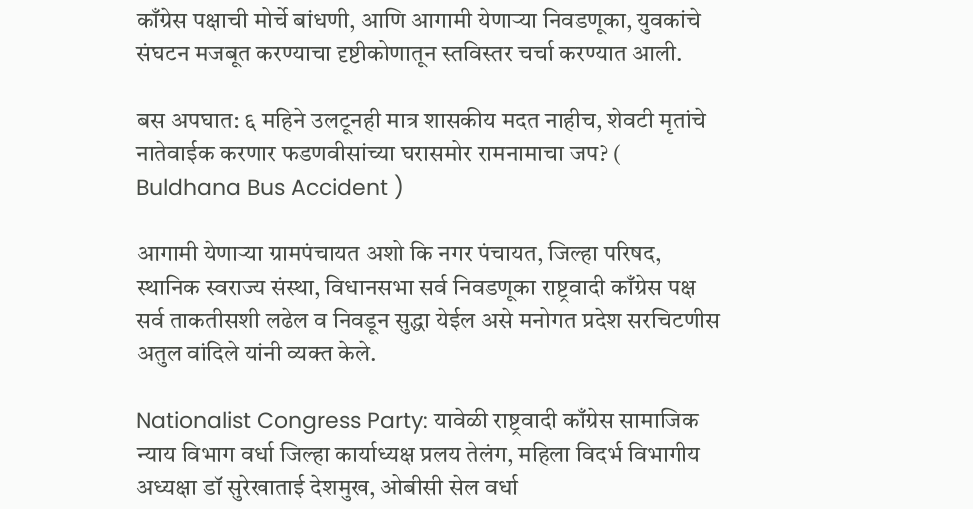काँग्रेस पक्षाची मोर्चे बांधणी, आणि आगामी येणाऱ्या निवडणूका, युवकांचे संघटन मजबूत करण्याचा दृष्टीकोणातून स्तविस्तर चर्चा करण्यात आली.

बस अपघात: ६ महिने उलटूनही मात्र शासकीय मदत नाहीच, शेवटी मृतांचे नातेवाईक करणार फडणवीसांच्या घरासमोर रामनामाचा जप? ( Buldhana Bus Accident )

आगामी येणाऱ्या ग्रामपंचायत अशो कि नगर पंचायत, जिल्हा परिषद, स्थानिक स्वराज्य संस्था, विधानसभा सर्व निवडणूका राष्ट्रवादी काँग्रेस पक्ष सर्व ताकतीसशी लढेल व निवडून सुद्धा येईल असे मनोगत प्रदेश सरचिटणीस अतुल वांदिले यांनी व्यक्त केले.

Nationalist Congress Party: यावेळी राष्ट्रवादी काँग्रेस सामाजिक न्याय विभाग वर्धा जिल्हा कार्याध्यक्ष प्रलय तेलंग, महिला विदर्भ विभागीय अध्यक्षा डॉ सुरेखाताई देशमुख, ओबीसी सेल वर्धा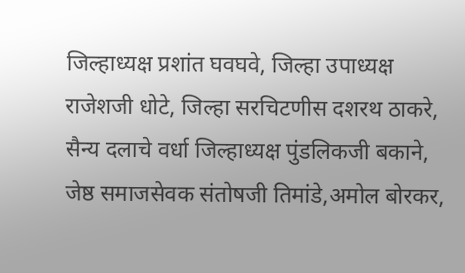जिल्हाध्यक्ष प्रशांत घवघवे, जिल्हा उपाध्यक्ष राजेशजी धोटे, जिल्हा सरचिटणीस दशरथ ठाकरे, सैन्य दलाचे वर्धा जिल्हाध्यक्ष पुंडलिकजी बकाने, जेष्ठ समाजसेवक संतोषजी तिमांडे,अमोल बोरकर,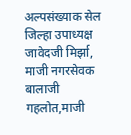अल्पसंख्याक सेल जिल्हा उपाध्यक्ष जावेदजी मिर्झा, माजी नगरसेवक बालाजी गहलोत,माजी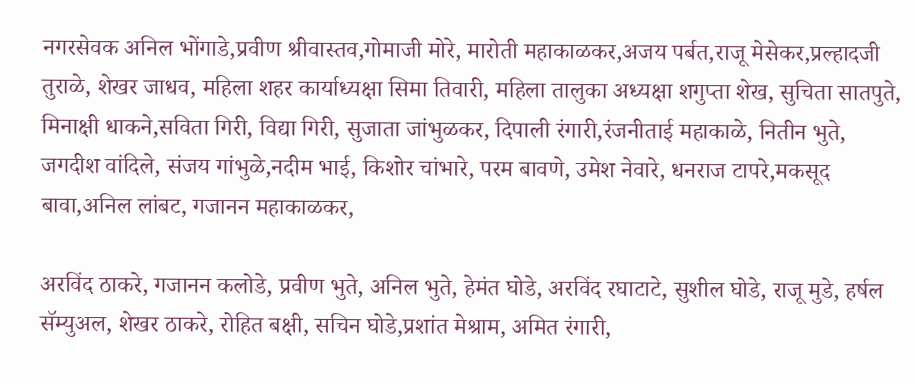नगरसेवक अनिल भोंगाडे,प्रवीण श्रीवास्तव,गोमाजी मोरे, मारोती महाकाळकर,अजय पर्बत,राजू मेसेकर,प्रल्हादजी तुराळे, शेखर जाधव, महिला शहर कार्याध्यक्षा सिमा तिवारी, महिला तालुका अध्यक्षा शगुप्ता शेख, सुचिता सातपुते, मिनाक्षी धाकने,सविता गिरी, विद्या गिरी, सुजाता जांभुळकर, दिपाली रंगारी,रंजनीताई महाकाळे, नितीन भुते, जगदीश वांदिले, संजय गांभुळे,नदीम भाई, किशोर चांभारे, परम बावणे, उमेश नेवारे, धनराज टापरे,मकसूद बावा,अनिल लांबट, गजानन महाकाळकर,

अरविंद ठाकरे, गजानन कलोडे, प्रवीण भुते, अनिल भुते, हेमंत घोडे, अरविंद रघाटाटे, सुशील घोडे, राजू मुडे, हर्षल सॅम्युअल, शेखर ठाकरे, रोहित बक्षी, सचिन घोडे,प्रशांत मेश्राम, अमित रंगारी,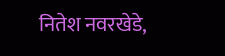नितेश नवरखेडे,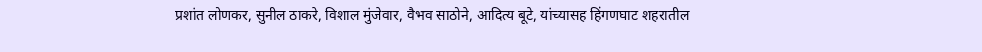प्रशांत लोणकर, सुनील ठाकरे, विशाल मुंजेवार, वैभव साठोने, आदित्य बूटे, यांच्यासह हिंगणघाट शहरातील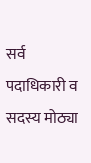सर्व पदाधिकारी व सदस्य मोठ्या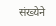संख्येने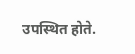उपस्थित होते.